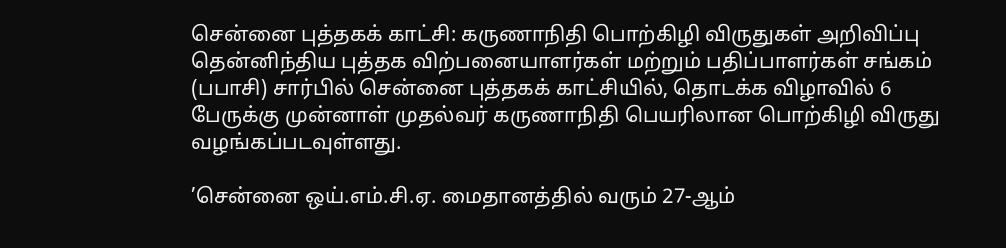சென்னை புத்தகக் காட்சி: கருணாநிதி பொற்கிழி விருதுகள் அறிவிப்பு
தென்னிந்திய புத்தக விற்பனையாளர்கள் மற்றும் பதிப்பாளர்கள் சங்கம் (பபாசி) சார்பில் சென்னை புத்தகக் காட்சியில், தொடக்க விழாவில் 6 பேருக்கு முன்னாள் முதல்வர் கருணாநிதி பெயரிலான பொற்கிழி விருது வழங்கப்படவுள்ளது.

’சென்னை ஒய்.எம்.சி.ஏ. மைதானத்தில் வரும் 27-ஆம்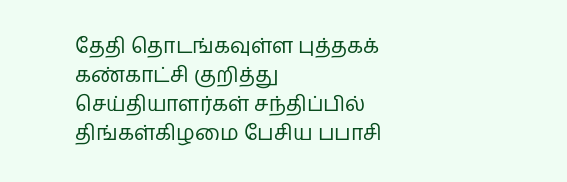தேதி தொடங்கவுள்ள புத்தகக் கண்காட்சி குறித்து செய்தியாளர்கள் சந்திப்பில் திங்கள்கிழமை பேசிய பபாசி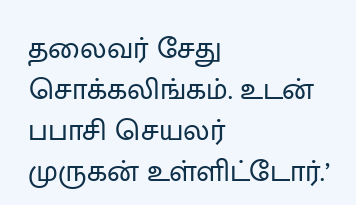தலைவர் சேது சொக்கலிங்கம். உடன் பபாசி செயலர் முருகன் உள்ளிட்டோர்.’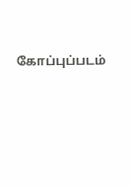கோப்புப்படம்